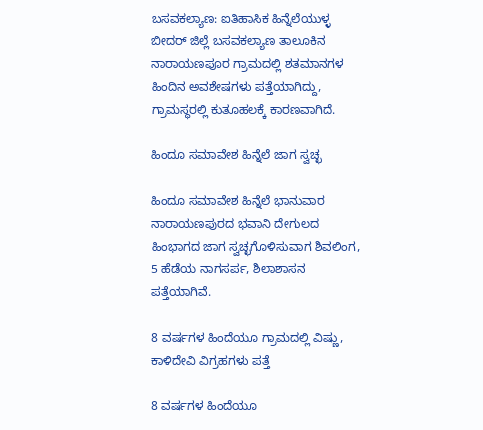ಬಸವಕಲ್ಯಾಣ: ಐತಿಹಾಸಿಕ ಹಿನ್ನೆಲೆಯುಳ್ಳ ಬೀದರ್‌ ಜಿಲ್ಲೆ ಬಸವಕಲ್ಯಾಣ ತಾಲೂಕಿನ ನಾರಾಯಣಪೂರ ಗ್ರಾಮದಲ್ಲಿ ಶತಮಾನಗಳ ಹಿಂದಿನ ಅವಶೇಷಗಳು ಪತ್ತೆಯಾಗಿದ್ದು, ಗ್ರಾಮಸ್ಥರಲ್ಲಿ ಕುತೂಹಲಕ್ಕೆ ಕಾರಣವಾಗಿದೆ.

ಹಿಂದೂ ಸಮಾವೇಶ ಹಿನ್ನೆಲೆ ಜಾಗ ಸ್ವಚ್ಛ

ಹಿಂದೂ ಸಮಾವೇಶ ಹಿನ್ನೆಲೆ ಭಾನುವಾರ ನಾರಾಯಣಪುರದ ಭವಾನಿ ದೇಗುಲದ ಹಿಂಭಾಗದ ಜಾಗ ಸ್ವಚ್ಛಗೊಳಿಸುವಾಗ ಶಿವಲಿಂಗ, 5 ಹೆಡೆಯ ನಾಗಸರ್ಪ, ಶಿಲಾಶಾಸನ ಪತ್ತೆಯಾಗಿವೆ.

8 ವರ್ಷಗಳ ಹಿಂದೆಯೂ ಗ್ರಾಮದಲ್ಲಿ ವಿಷ್ಣು, ಕಾಳಿದೇವಿ ವಿಗ್ರಹಗಳು ಪತ್ತೆ

8 ವರ್ಷಗಳ ಹಿಂದೆಯೂ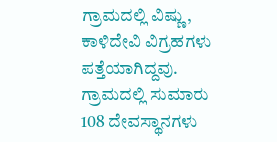ಗ್ರಾಮದಲ್ಲಿ ವಿಷ್ಣು, ಕಾಳಿದೇವಿ ವಿಗ್ರಹಗಳು ಪತ್ತೆಯಾಗಿದ್ದವು. ಗ್ರಾಮದಲ್ಲಿ ಸುಮಾರು 108 ದೇವಸ್ಥಾನಗಳು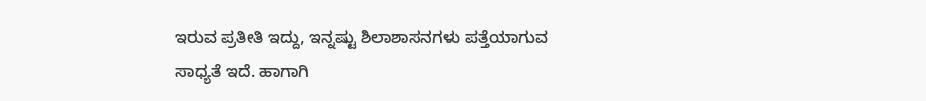ಇರುವ ಪ್ರತೀತಿ ಇದ್ದು, ಇನ್ನಷ್ಟು ಶಿಲಾಶಾಸನಗಳು ಪತ್ತೆಯಾಗುವ ಸಾಧ್ಯತೆ ಇದೆ. ಹಾಗಾಗಿ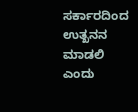ಸರ್ಕಾರದಿಂದ ಉತ್ಖನನ ಮಾಡಲಿ ಎಂದು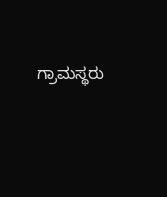ಗ್ರಾಮಸ್ಥರು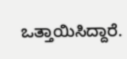ಒತ್ತಾಯಿಸಿದ್ದಾರೆ.